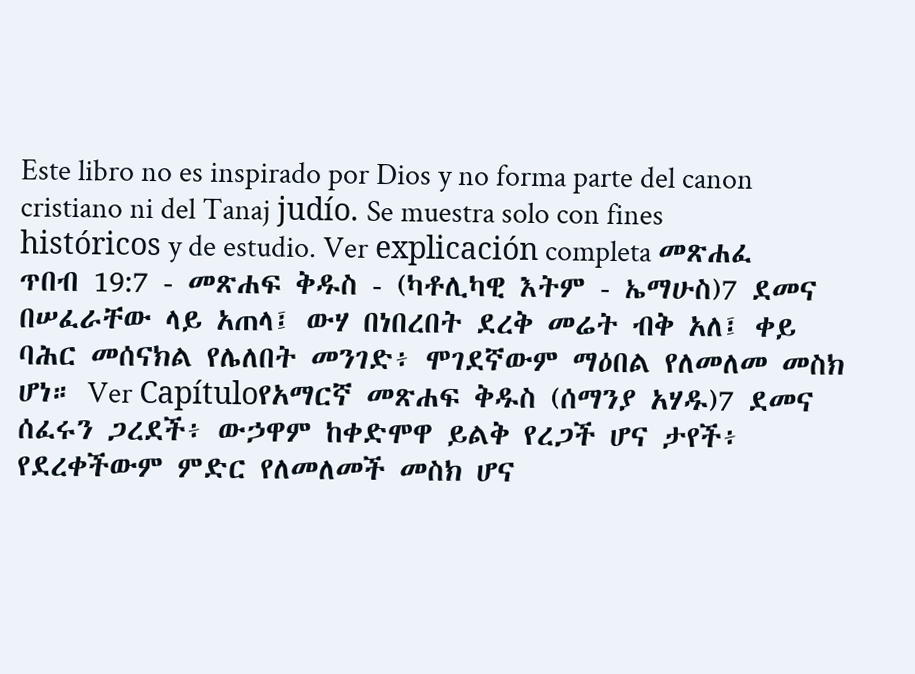Este libro no es inspirado por Dios y no forma parte del canon cristiano ni del Tanaj judío. Se muestra solo con fines históricos y de estudio. Ver explicación completa መጽሐፈ ጥበብ 19:7 - መጽሐፍ ቅዱስ - (ካቶሊካዊ እትም - ኤማሁስ)7 ደመና በሠፈራቸው ላይ አጠላ፤ ውሃ በነበረበት ደረቅ መሬት ብቅ አለ፤ ቀይ ባሕር መሰናክል የሌለበት መንገድ፥ ሞገደኛውም ማዕበል የለመለመ መስክ ሆነ። Ver Capítuloየአማርኛ መጽሐፍ ቅዱስ (ሰማንያ አሃዱ)7 ደመና ሰፈሩን ጋረደች፥ ውኃዋም ከቀድሞዋ ይልቅ የረጋች ሆና ታየች፥ የደረቀችውም ምድር የለመለመች መስክ ሆና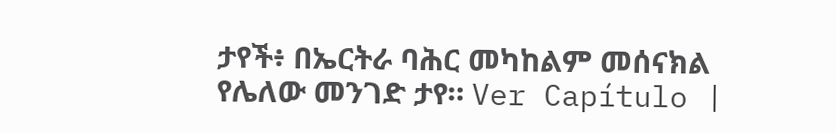ታየች፥ በኤርትራ ባሕር መካከልም መሰናክል የሌለው መንገድ ታየ። Ver Capítulo |